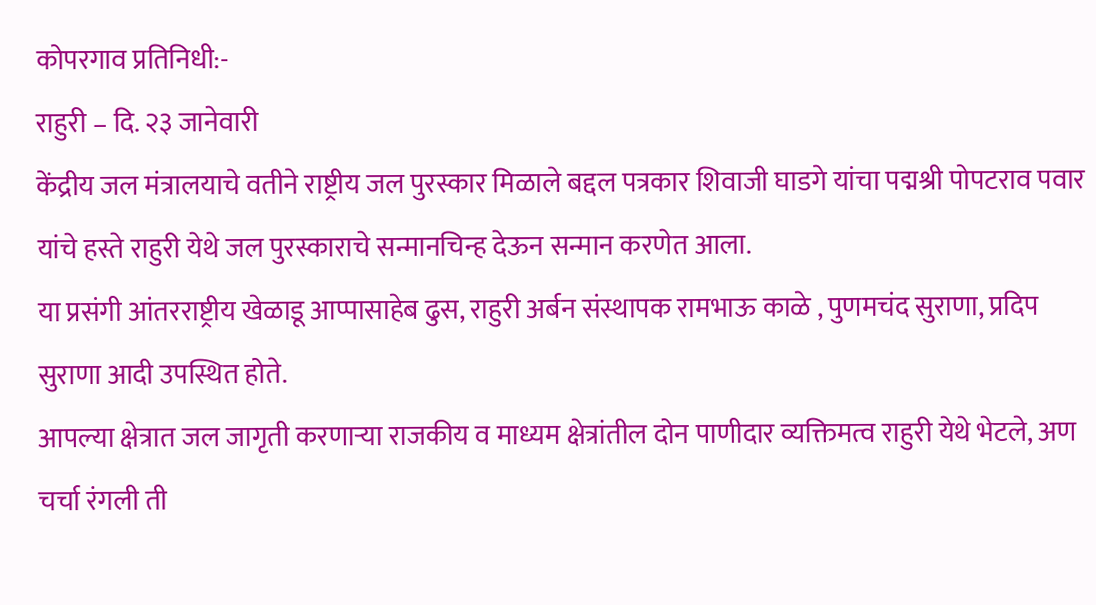कोपरगाव प्रतिनिधी:-
राहुरी – दि. २३ जानेवारी
केंद्रीय जल मंत्रालयाचे वतीने राष्ट्रीय जल पुरस्कार मिळाले बद्दल पत्रकार शिवाजी घाडगे यांचा पद्मश्री पोपटराव पवार यांचे हस्ते राहुरी येथे जल पुरस्काराचे सन्मानचिन्ह देऊन सन्मान करणेत आला.
या प्रसंगी आंतरराष्ट्रीय खेळाडू आप्पासाहेब ढुस, राहुरी अर्बन संस्थापक रामभाऊ काळे , पुणमचंद सुराणा, प्रदिप सुराणा आदी उपस्थित होते.
आपल्या क्षेत्रात जल जागृती करणाऱ्या राजकीय व माध्यम क्षेत्रांतील दोन पाणीदार व्यक्तिमत्व राहुरी येथे भेटले, अण चर्चा रंगली ती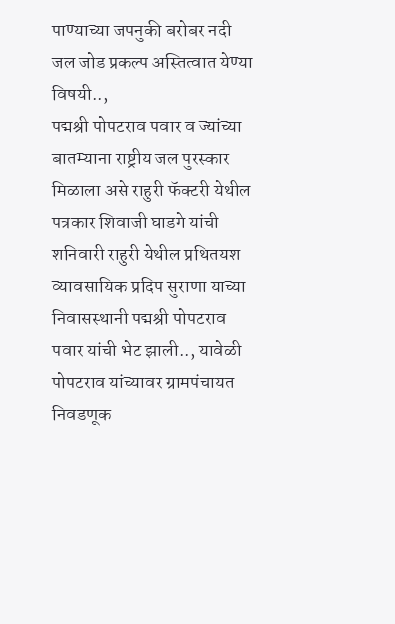पाण्याच्या जपनुकी बरोबर नदी जल जोड प्रकल्प अस्तित्वात येण्या विषयी..,
पद्मश्री पोपटराव पवार व ज्यांच्या बातम्याना राष्ट्रीय जल पुरस्कार मिळाला असे राहुरी फॅक्टरी येथील पत्रकार शिवाजी घाडगे यांची शनिवारी राहुरी येथील प्रथितयश व्यावसायिक प्रदिप सुराणा याच्या निवासस्थानी पद्मश्री पोपटराव पवार यांची भेट झाली.., यावेळी पोपटराव यांच्यावर ग्रामपंचायत निवडणूक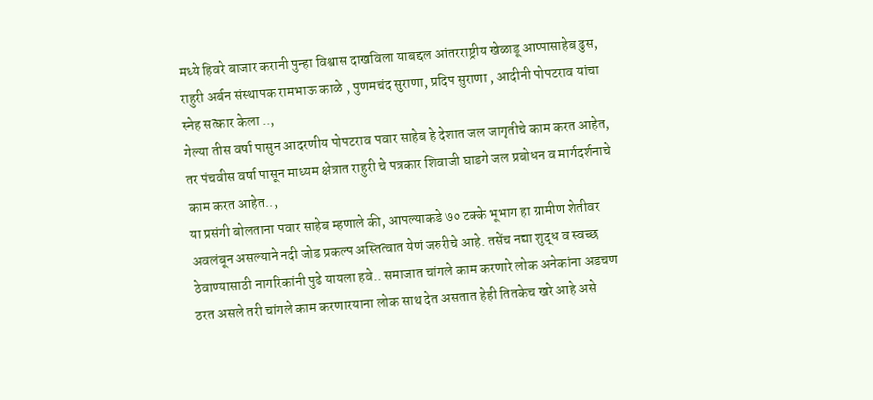मध्ये हिवरे बाजार करानी पुन्हा विश्वास दाखविला याबद्दल आंतरराष्ट्रीय खेळाडू आप्पासाहेब ढुस, राहुरी अर्बन संस्थापक रामभाऊ काळे , पुणमचंद सुराणा, प्रदिप सुराणा , आदीनी पोपटराव यांचा स्नेह सत्कार केला ..,
गेल्या तीस वर्षा पासुन आदरणीय पोपटराव पवार साहेब हे देशात जल जागृतीचे काम करत आहेत, तर पंचवीस वर्षा पासून माध्यम क्षेत्रात राहुरी चे पत्रकार शिवाजी घाडगे जल प्रबोधन व मार्गदर्शनाचे काम करत आहेत..,
या प्रसंगी बोलताना पवार साहेब म्हणाले की, आपल्याकडे ७० टक्के भूभाग हा ग्रामीण शेतीवर अवलंबून असल्याने नदी जोड प्रकल्प अस्तित्वात येणं जरुरीचे आहे. तसेंच नद्या शुद्ध व स्वच्छ ठेवाण्यासाठी नागरिकांनी पुढे यायला हवे.. समाजात चांगले काम करणारे लोक अनेकांना अडचण ठरत असले तरी चांगले काम करणारयाना लोक साथ देत असतात हेही तितकेच खरे आहे असे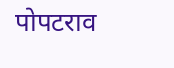पोपटराव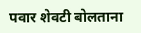पवार शेवटी बोलताना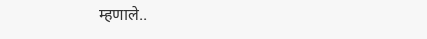म्हणाले..